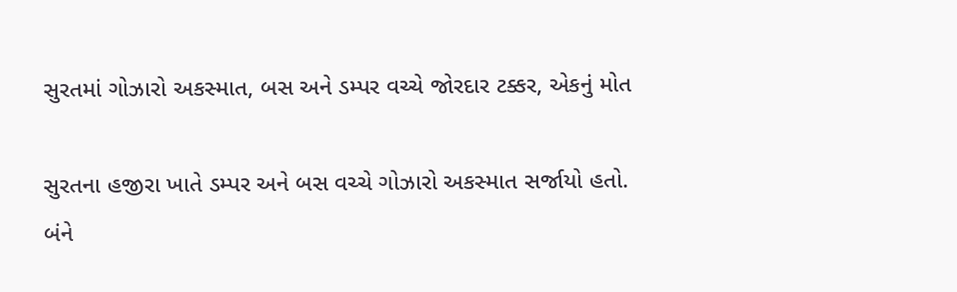સુરતમાં ગોઝારો અકસ્માત, બસ અને ડમ્પર વચ્ચે જોરદાર ટક્કર, એકનું મોત

સુરતના હજીરા ખાતે ડમ્પર અને બસ વચ્ચે ગોઝારો અકસ્માત સર્જાયો હતો. બંને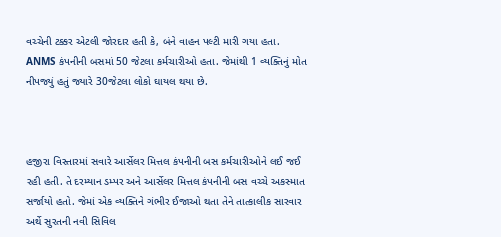વચ્ચેની ટક્કર એટલી જોરદાર હતી કે, બંને વાહન પલ્ટી મારી ગયા હતા. ANMS કંપનીની બસમાં 50 જેટલા કર્મચારીઓ હતા. જેમાંથી 1 વ્યક્તિનું મોત નીપજ્યું હતું જ્યારે 30જેટલા લોકો ઘાયલ થયા છે.



હજીરા વિસ્તારમાં સવારે આર્સેલર મિત્તલ કંપનીની બસ કર્મચારીઓને લઈ જઈ રહી હતી. તે દરમ્યાન ડમ્પર અને આર્સેલર મિત્તલ કંપનીની બસ વચ્ચે અકસ્માત સર્જાયો હતો. જેમાં એક વ્યક્તિને ગંભીર ઈજાઓ થતા તેને તાત્કાલીક સારવાર અર્થે સુરતની નવી સિવિલ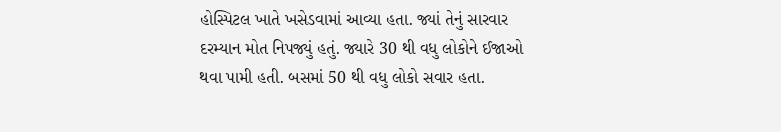હોસ્પિટલ ખાતે ખસેડવામાં આવ્યા હતા. જ્યાં તેનું સારવાર દરમ્યાન મોત નિપજ્યું હતું. જ્યારે 30 થી વધુ લોકોને ઈજાઓ થવા પામી હતી. બસમાં 50 થી વધુ લોકો સવાર હતા.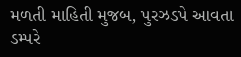મળતી માહિતી મુજબ, પુરઝડપે આવતા ડમ્પરે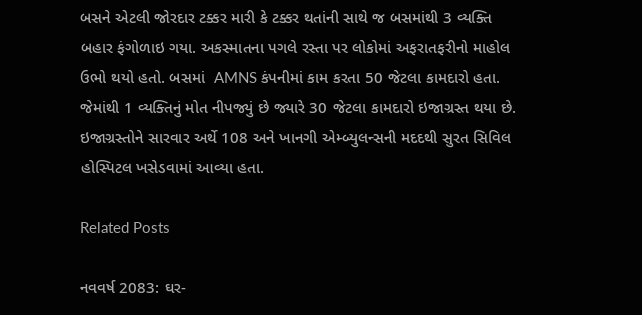બસને એટલી જોરદાર ટક્કર મારી કે ટક્કર થતાંની સાથે જ બસમાંથી 3 વ્યક્તિ બહાર ફંગોળાઇ ગયા. અકસ્માતના પગલે રસ્તા પર લોકોમાં અફરાતફરીનો માહોલ ઉભો થયો હતો. બસમાં  AMNS કંપનીમાં કામ કરતા 50 જેટલા કામદારો હતા. જેમાંથી 1 વ્યક્તિનું મોત નીપજ્યું છે જ્યારે 30 જેટલા કામદારો ઇજાગ્રસ્ત થયા છે. ઇજાગ્રસ્તોને સારવાર અર્થે 108 અને ખાનગી એમ્બ્યુલન્સની મદદથી સુરત સિવિલ હોસ્પિટલ ખસેડવામાં આવ્યા હતા.

Related Posts

નવવર્ષ 2083: ઘર-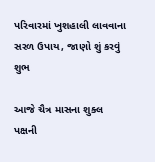પરિવારમાં ખુશહાલી લાવવાના સરળ ઉપાય, જાણો શું કરવું શુભ

આજે ચૈત્ર માસના શુક્લ પક્ષની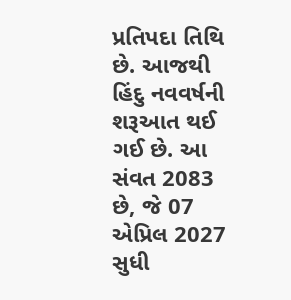પ્રતિપદા તિથિ છે. આજથી હિંદુ નવવર્ષની શરૂઆત થઈ ગઈ છે. આ સંવત 2083 છે, જે 07 એપ્રિલ 2027 સુધી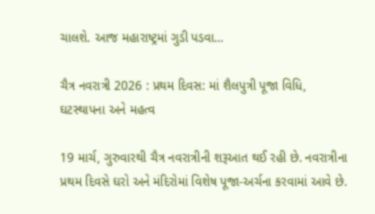ચાલશે. આજ મહારાષ્ટ્રમાં ગુડી પડવા…

ચૈત્ર નવરાત્રી 2026 : પ્રથમ દિવસ: માં શૈલપુત્રી પૂજા વિધિ, ઘટસ્થાપના અને મહત્વ

19 માર્ચ, ગુરુવારથી ચૈત્ર નવરાત્રીની શરૂઆત થઈ રહી છે. નવરાત્રીના પ્રથમ દિવસે ઘરો અને મંદિરોમાં વિશેષ પૂજા-અર્ચના કરવામાં આવે છે.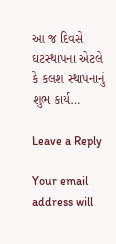આ જ દિવસે ઘટસ્થાપના એટલે કે કલશ સ્થાપનાનું શુભ કાર્ય…

Leave a Reply

Your email address will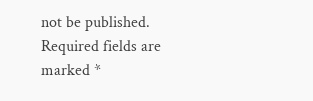not be published. Required fields are marked *